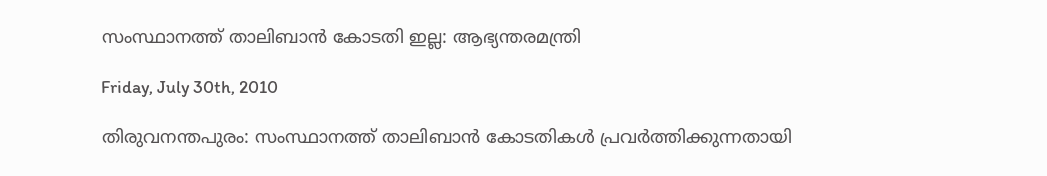സംസ്ഥാനത്ത്‌ താലിബാന്‍ കോടതി ഇല്ല: ആഭ്യന്തരമന്ത്രി

Friday, July 30th, 2010

തിരുവനന്തപുരം: സംസ്ഥാനത്ത്‌ താലിബാന്‍ കോടതികള്‍ പ്രവര്‍ത്തിക്കുന്നതായി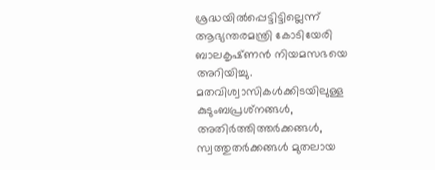ശ്രദ്ധയില്‍പ്പെട്ടിട്ടില്ലെന്ന്‌ ആഭ്യന്തരമന്ത്രി കോടിയേരി ബാലകൃഷ്‌ണന്‍ നിയമസഭയെ അറിയിച്ചു.
മതവിശ്വാസികള്‍ക്കിടയിലുള്ള കുടുംബപ്രശ്‌നങ്ങള്‍, അതിര്‍ത്തിത്തര്‍ക്കങ്ങള്‍, സ്വത്തുതര്‍ക്കങ്ങള്‍ മുതലായ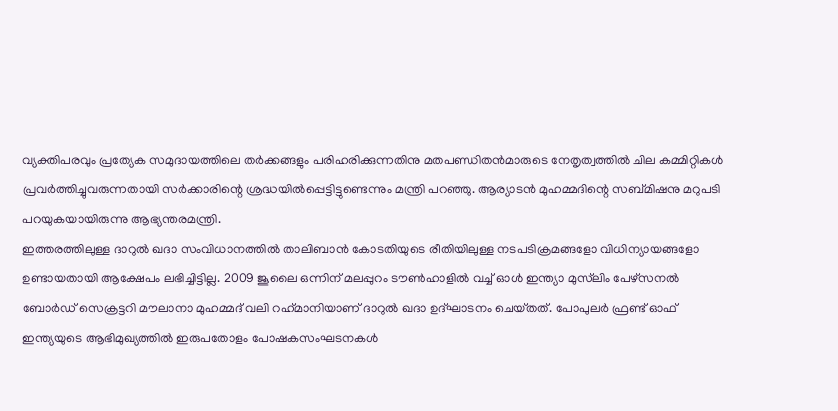വ്യക്തിപരവും പ്രത്യേക സമുദായത്തിലെ തര്‍ക്കങ്ങളും പരിഹരിക്കുന്നതിനു മതപണ്ഡിതന്‍മാരുടെ നേതൃത്വത്തില്‍ ചില കമ്മിറ്റികള്‍ പ്രവര്‍ത്തിച്ചുവരുന്നതായി സര്‍ക്കാരിന്റെ ശ്രദ്ധയില്‍പ്പെട്ടിട്ടുണ്ടെന്നും മന്ത്രി പറഞ്ഞു. ആര്യാടന്‍ മുഹമ്മദിന്റെ സബ്‌മിഷനു മറുപടി പറയുകയായിരുന്നു ആഭ്യന്തരമന്ത്രി.
ഇത്തരത്തിലുള്ള ദാറുല്‍ ഖദാ സംവിധാനത്തില്‍ താലിബാന്‍ കോടതിയുടെ രീതിയിലുള്ള നടപടിക്രമങ്ങളോ വിധിന്യായങ്ങളോ ഉണ്ടായതായി ആക്ഷേപം ലഭിച്ചിട്ടില്ല. 2009 ജൂലൈ ഒന്നിന്‌ മലപ്പുറം ടൗണ്‍ഹാളില്‍ വച്ച്‌ ഓള്‍ ഇന്ത്യാ മുസ്‌ലിം പേഴ്‌സനല്‍ ബോര്‍ഡ്‌ സെക്രട്ടറി മൗലാനാ മുഹമ്മദ്‌ വലി റഹ്‌മാനിയാണ്‌ ദാറുല്‍ ഖദാ ഉദ്‌ഘാടനം ചെയ്‌തത്‌. പോപുലര്‍ ഫ്രണ്ട്‌ ഓഫ്‌ ഇന്ത്യയുടെ ആഭിമുഖ്യത്തില്‍ ഇരുപതോളം പോഷകസംഘടനകള്‍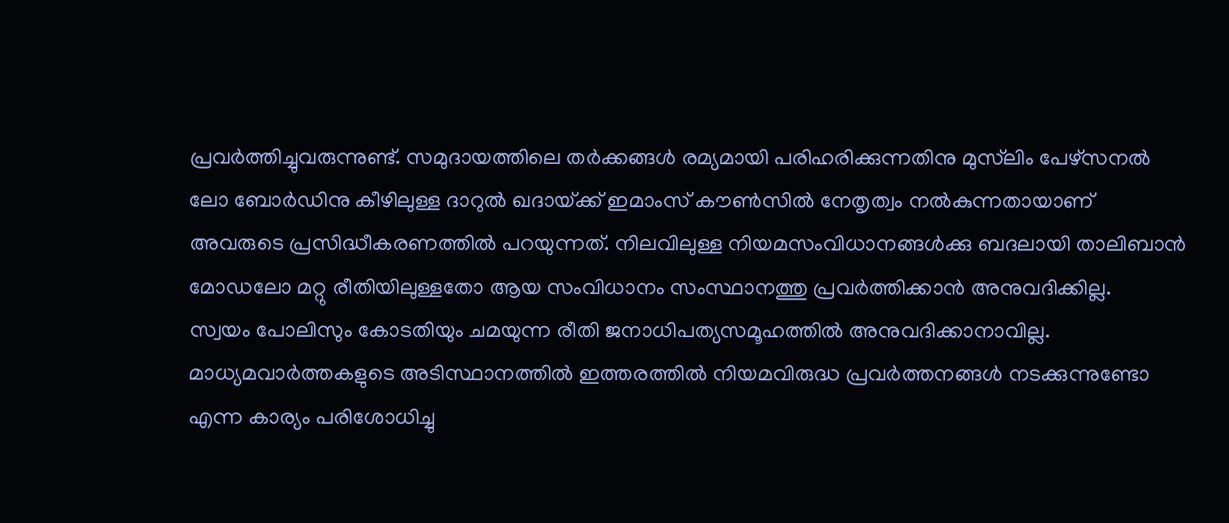പ്രവര്‍ത്തിച്ചുവരുന്നുണ്ട്‌. സമുദായത്തിലെ തര്‍ക്കങ്ങള്‍ രമ്യമായി പരിഹരിക്കുന്നതിനു മുസ്‌ലിം പേഴ്‌സനല്‍ ലോ ബോര്‍ഡിനു കീഴിലുള്ള ദാറുല്‍ ഖദായ്‌ക്ക്‌ ഇമാംസ്‌ കൗണ്‍സില്‍ നേതൃത്വം നല്‍കുന്നതായാണ്‌ അവരുടെ പ്രസിദ്ധീകരണത്തില്‍ പറയുന്നത്‌. നിലവിലുള്ള നിയമസംവിധാനങ്ങള്‍ക്കു ബദലായി താലിബാന്‍ മോഡലോ മറ്റു രീതിയിലുള്ളതോ ആയ സംവിധാനം സംസ്ഥാനത്തു പ്രവര്‍ത്തിക്കാന്‍ അനുവദിക്കില്ല.
സ്വയം പോലിസും കോടതിയും ചമയുന്ന രീതി ജനാധിപത്യസമൂഹത്തില്‍ അനുവദിക്കാനാവില്ല. മാധ്യമവാര്‍ത്തകളുടെ അടിസ്ഥാനത്തില്‍ ഇത്തരത്തില്‍ നിയമവിരുദ്ധ പ്രവര്‍ത്തനങ്ങള്‍ നടക്കുന്നുണ്ടോ എന്ന കാര്യം പരിശോധിച്ചു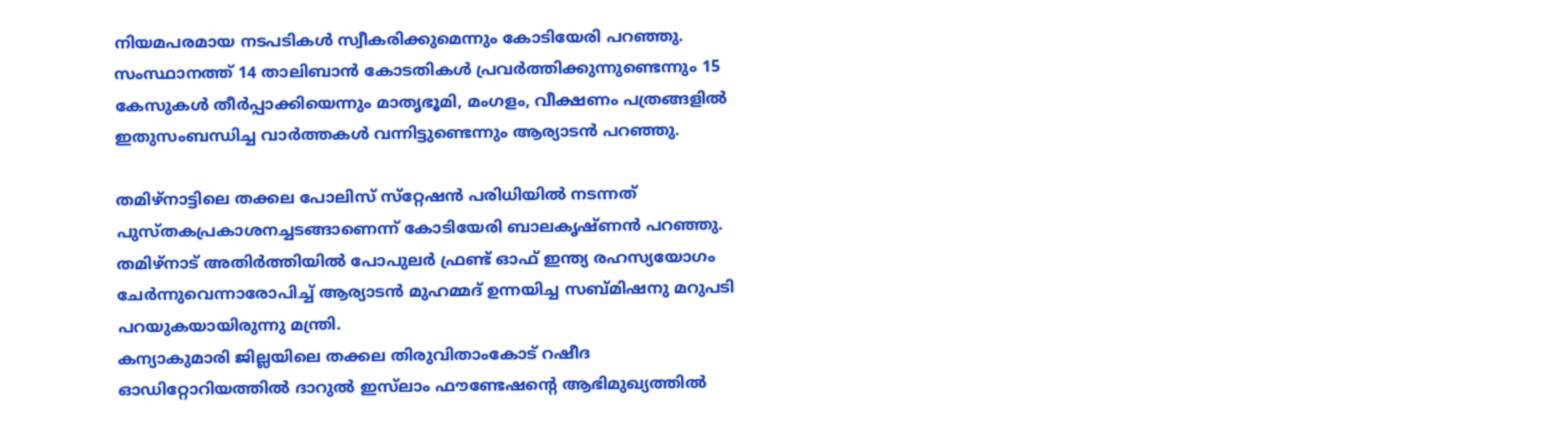നിയമപരമായ നടപടികള്‍ സ്വീകരിക്കുമെന്നും കോടിയേരി പറഞ്ഞു. സംസ്ഥാനത്ത്‌ 14 താലിബാന്‍ കോടതികള്‍ പ്രവര്‍ത്തിക്കുന്നുണ്ടെന്നും 15 കേസുകള്‍ തീര്‍പ്പാക്കിയെന്നും മാതൃഭൂമി, മംഗളം, വീക്ഷണം പത്രങ്ങളില്‍ ഇതുസംബന്ധിച്ച വാര്‍ത്തകള്‍ വന്നിട്ടുണ്ടെന്നും ആര്യാടന്‍ പറഞ്ഞു.

തമിഴ്‌നാട്ടിലെ തക്കല പോലിസ്‌ സ്‌റ്റേഷന്‍ പരിധിയില്‍ നടന്നത്‌ പുസ്‌തകപ്രകാശനച്ചടങ്ങാണെന്ന്‌ കോടിയേരി ബാലകൃഷ്‌ണന്‍ പറഞ്ഞു. തമിഴ്‌നാട്‌ അതിര്‍ത്തിയില്‍ പോപുലര്‍ ഫ്രണ്ട്‌ ഓഫ്‌ ഇന്ത്യ രഹസ്യയോഗം ചേര്‍ന്നുവെന്നാരോപിച്ച്‌ ആര്യാടന്‍ മുഹമ്മദ്‌ ഉന്നയിച്ച സബ്‌മിഷനു മറുപടി പറയുകയായിരുന്നു മന്ത്രി.
കന്യാകുമാരി ജില്ലയിലെ തക്കല തിരുവിതാംകോട്‌ റഷീദ ഓഡിറ്റോറിയത്തില്‍ ദാറുല്‍ ഇസ്‌ലാം ഫൗണ്ടേഷന്റെ ആഭിമുഖ്യത്തില്‍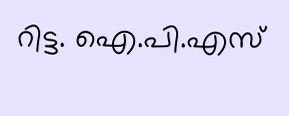റിട്ട. ഐ.പി.എസ്‌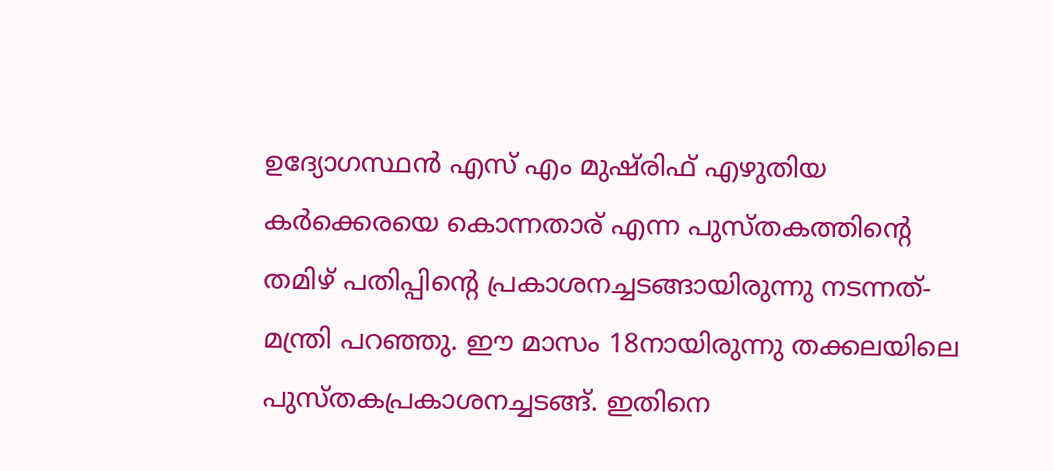ഉദ്യോഗസ്ഥന്‍ എസ്‌ എം മുഷ്‌രിഫ്‌ എഴുതിയ കര്‍ക്കെരയെ കൊന്നതാര്‌ എന്ന പുസ്‌തകത്തിന്റെ തമിഴ്‌ പതിപ്പിന്റെ പ്രകാശനച്ചടങ്ങായിരുന്നു നടന്നത്‌- മന്ത്രി പറഞ്ഞു. ഈ മാസം 18നായിരുന്നു തക്കലയിലെ പുസ്‌തകപ്രകാശനച്ചടങ്ങ്‌. ഇതിനെ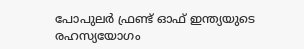പോപുലര്‍ ഫ്രണ്ട്‌ ഓഫ്‌ ഇന്ത്യയുടെ രഹസ്യയോഗം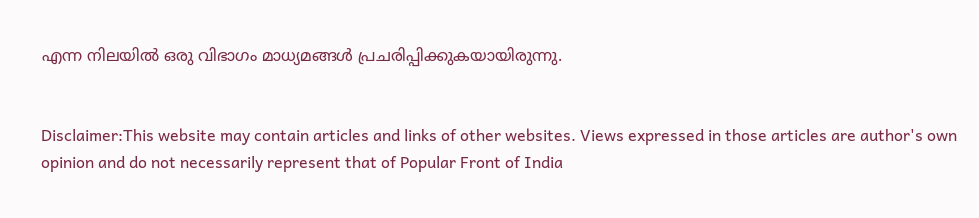എന്ന നിലയില്‍ ഒരു വിഭാഗം മാധ്യമങ്ങള്‍ പ്രചരിപ്പിക്കുകയായിരുന്നു.


Disclaimer:This website may contain articles and links of other websites. Views expressed in those articles are author's own opinion and do not necessarily represent that of Popular Front of India